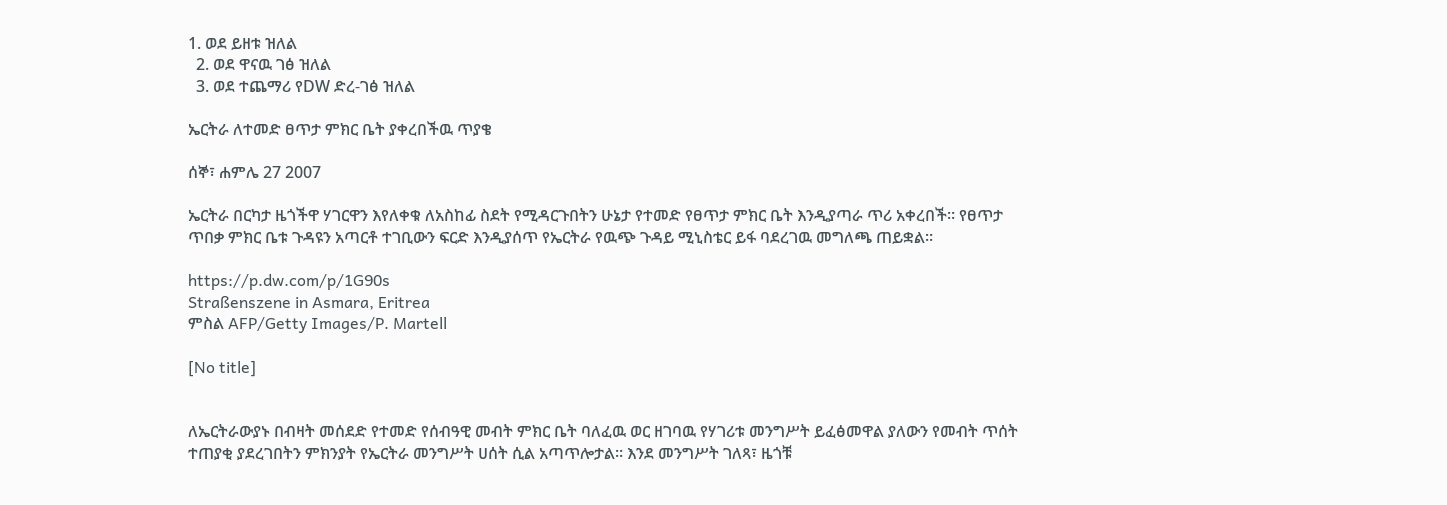1. ወደ ይዘቱ ዝለል
  2. ወደ ዋናዉ ገፅ ዝለል
  3. ወደ ተጨማሪ የDW ድረ-ገፅ ዝለል

ኤርትራ ለተመድ ፀጥታ ምክር ቤት ያቀረበችዉ ጥያቄ

ሰኞ፣ ሐምሌ 27 2007

ኤርትራ በርካታ ዜጎችዋ ሃገርዋን እየለቀቁ ለአስከፊ ስደት የሚዳርጉበትን ሁኔታ የተመድ የፀጥታ ምክር ቤት እንዲያጣራ ጥሪ አቀረበች። የፀጥታ ጥበቃ ምክር ቤቱ ጉዳዩን አጣርቶ ተገቢውን ፍርድ እንዲያሰጥ የኤርትራ የዉጭ ጉዳይ ሚኒስቴር ይፋ ባደረገዉ መግለጫ ጠይቋል።

https://p.dw.com/p/1G90s
Straßenszene in Asmara, Eritrea
ምስል AFP/Getty Images/P. Martell

[No title]


ለኤርትራውያኑ በብዛት መሰደድ የተመድ የሰብዓዊ መብት ምክር ቤት ባለፈዉ ወር ዘገባዉ የሃገሪቱ መንግሥት ይፈፅመዋል ያለውን የመብት ጥሰት ተጠያቂ ያደረገበትን ምክንያት የኤርትራ መንግሥት ሀሰት ሲል አጣጥሎታል። እንደ መንግሥት ገለጻ፣ ዜጎቹ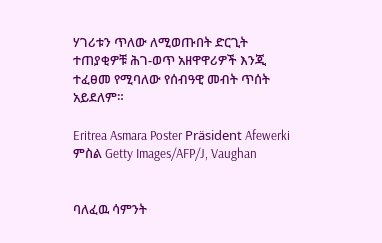ሃገሪቱን ጥለው ለሚወጡበት ድርጊት ተጠያቂዎቹ ሕገ-ወጥ አዘዋዋሪዎች እንጂ ተፈፀመ የሚባለው የሰብዓዊ መብት ጥሰት አይደለም።

Eritrea Asmara Poster Präsident Afewerki
ምስል Getty Images/AFP/J, Vaughan


ባለፈዉ ሳምንት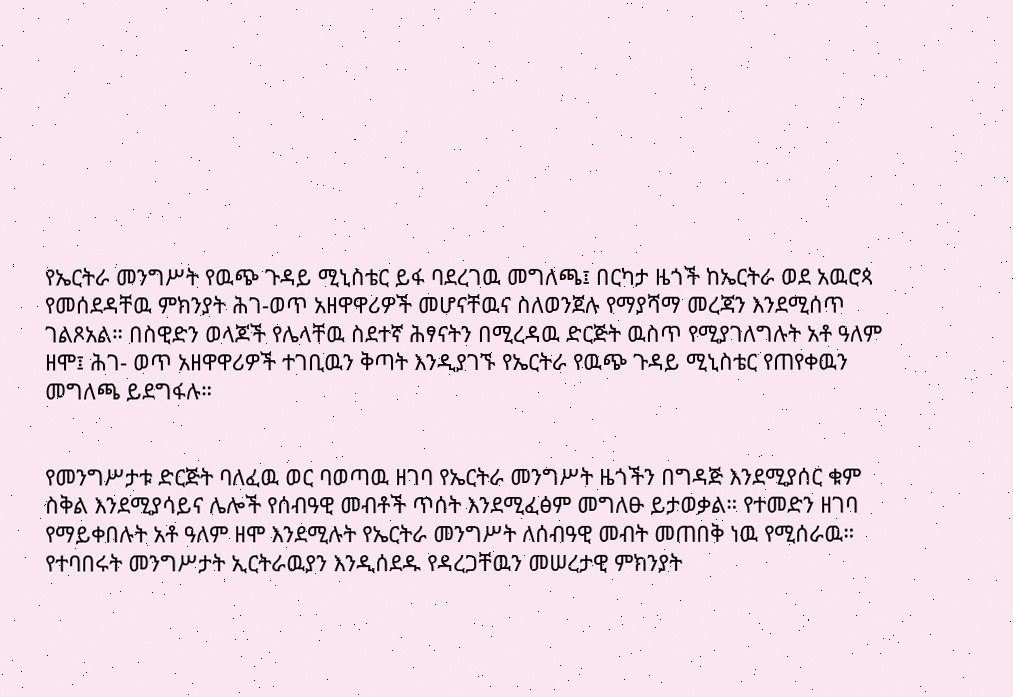የኤርትራ መንግሥት የዉጭ ጉዳይ ሚኒስቴር ይፋ ባደረገዉ መግለጫ፤ በርካታ ዜጎች ከኤርትራ ወደ አዉሮጳ የመሰደዳቸዉ ምክንያት ሕገ-ወጥ አዘዋዋሪዎች መሆናቸዉና ስለወንጀሉ የማያሻማ መረጃን እንደሚሰጥ ገልጾአል። በስዊድን ወላጆች የሌላቸዉ ስደተኛ ሕፃናትን በሚረዳዉ ድርጅት ዉስጥ የሚያገለግሉት አቶ ዓለም ዘሞ፤ ሕገ- ወጥ አዘዋዋሪዎች ተገቢዉን ቅጣት እንዲያገኙ የኤርትራ የዉጭ ጉዳይ ሚኒስቴር የጠየቀዉን መግለጫ ይደግፋሉ።


የመንግሥታቱ ድርጅት ባለፈዉ ወር ባወጣዉ ዘገባ የኤርትራ መንግሥት ዜጎችን በግዳጅ እንደሚያሰር ቁም ስቅል እንደሚያሳይና ሌሎች የሰብዓዊ መብቶች ጥሰት እንደሚፈፅም መግለፁ ይታወቃል። የተመድን ዘገባ የማይቀበሉት አቶ ዓለም ዘሞ እንደሚሉት የኤርትራ መንግሥት ለሰብዓዊ መብት መጠበቅ ነዉ የሚሰራዉ። የተባበሩት መንግሥታት ኢርትራዉያን እንዲሰደዱ የዳረጋቸዉን መሠረታዊ ምክንያት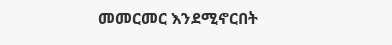መመርመር እንደሚኖርበት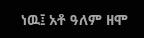ነዉ፤ አቶ ዓለም ዘሞ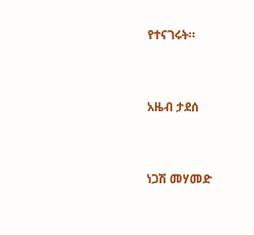የተናገሩት።


አዜብ ታደሰ


ነጋሽ መሃመድ